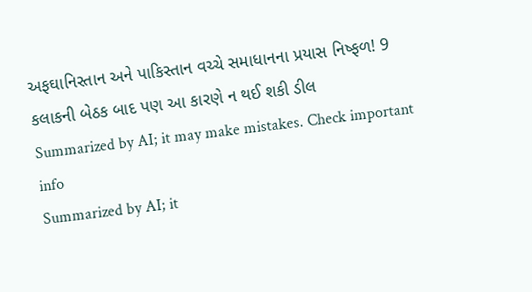અફઘાનિસ્તાન અને પાકિસ્તાન વચ્ચે સમાધાનના પ્રયાસ નિષ્ફળ! 9 કલાકની બેઠક બાદ પણ આ કારણે ન થઈ શકી ડીલ
Summarized by AI; it may make mistakes. Check important info
Summarized by AI; it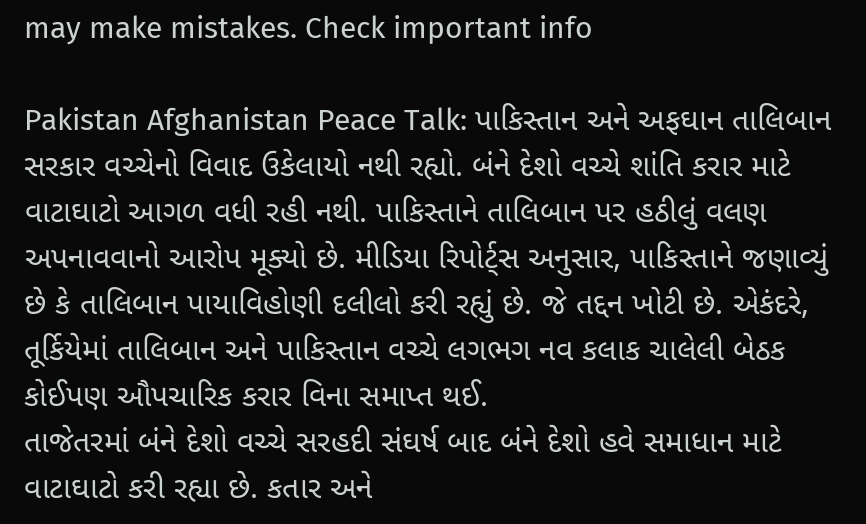may make mistakes. Check important info

Pakistan Afghanistan Peace Talk: પાકિસ્તાન અને અફઘાન તાલિબાન સરકાર વચ્ચેનો વિવાદ ઉકેલાયો નથી રહ્યો. બંને દેશો વચ્ચે શાંતિ કરાર માટે વાટાઘાટો આગળ વધી રહી નથી. પાકિસ્તાને તાલિબાન પર હઠીલું વલણ અપનાવવાનો આરોપ મૂક્યો છે. મીડિયા રિપોર્ટ્સ અનુસાર, પાકિસ્તાને જણાવ્યું છે કે તાલિબાન પાયાવિહોણી દલીલો કરી રહ્યું છે. જે તદ્દન ખોટી છે. એકંદરે, તૂર્કિયેમાં તાલિબાન અને પાકિસ્તાન વચ્ચે લગભગ નવ કલાક ચાલેલી બેઠક કોઈપણ ઔપચારિક કરાર વિના સમાપ્ત થઈ.
તાજેતરમાં બંને દેશો વચ્ચે સરહદી સંઘર્ષ બાદ બંને દેશો હવે સમાધાન માટે વાટાઘાટો કરી રહ્યા છે. કતાર અને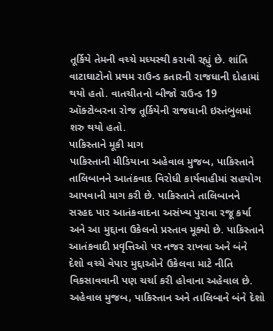તૂર્કિયે તેમની વચ્ચે મધ્યસ્થી કરાવી રહ્યું છે. શાંતિ વાટાઘાટોનો પ્રથમ રાઉન્ડ કતારની રાજધાની દોહામાં થયો હતો. વાતચીતનો બીજો રાઉન્ડ 19 ઑક્ટોબરના રોજ તૂર્કિયેની રાજધાની ઇસ્તંબુલમાં શરુ થયો હતો.
પાકિસ્તાને મૂકી માગ
પાકિસ્તાની મીડિયાના અહેવાલ મુજબ, પાકિસ્તાને તાલિબાનને આતંકવાદ વિરોધી કાર્યવાહીમાં સહયોગ આપવાની માગ કરી છે. પાકિસ્તાને તાલિબાનને સરહદ પાર આતંકવાદના અસંખ્ય પુરાવા રજૂ કર્યા અને આ મુદ્દાના ઉકેલનો પ્રસ્તાવ મૂક્યો છે. પાકિસ્તાને આતંકવાદી પ્રવૃત્તિઓ પર નજર રાખવા અને બંને દેશો વચ્ચે વેપાર મુદ્દાઓને ઉકેલવા માટે નીતિ વિકસાવવાની પણ ચર્ચા કરી હોવાના અહેવાલ છે.
અહેવાલ મુજબ, પાકિસ્તાન અને તાલિબાને બંને દેશો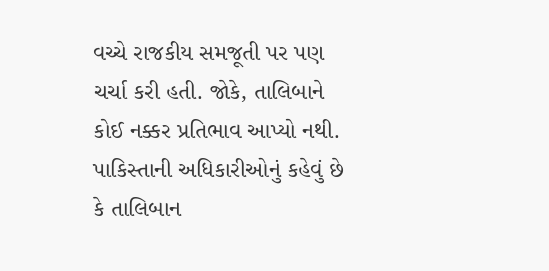વચ્ચે રાજકીય સમજૂતી પર પણ ચર્ચા કરી હતી. જોકે, તાલિબાને કોઈ નક્કર પ્રતિભાવ આપ્યો નથી. પાકિસ્તાની અધિકારીઓનું કહેવું છે કે તાલિબાન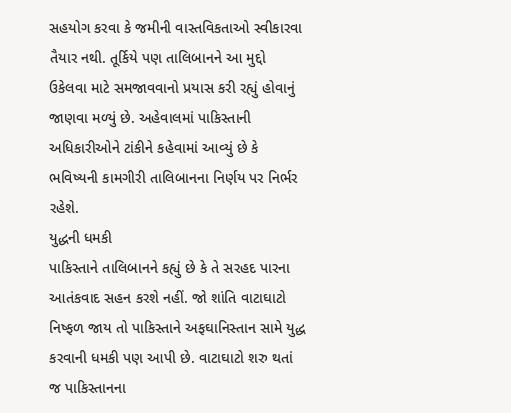સહયોગ કરવા કે જમીની વાસ્તવિકતાઓ સ્વીકારવા તૈયાર નથી. તૂર્કિયે પણ તાલિબાનને આ મુદ્દો ઉકેલવા માટે સમજાવવાનો પ્રયાસ કરી રહ્યું હોવાનું જાણવા મળ્યું છે. અહેવાલમાં પાકિસ્તાની અધિકારીઓને ટાંકીને કહેવામાં આવ્યું છે કે ભવિષ્યની કામગીરી તાલિબાનના નિર્ણય પર નિર્ભર રહેશે.
યુદ્ધની ધમકી
પાકિસ્તાને તાલિબાનને કહ્યું છે કે તે સરહદ પારના આતંકવાદ સહન કરશે નહીં. જો શાંતિ વાટાઘાટો નિષ્ફળ જાય તો પાકિસ્તાને અફઘાનિસ્તાન સામે યુદ્ધ કરવાની ધમકી પણ આપી છે. વાટાઘાટો શરુ થતાં જ પાકિસ્તાનના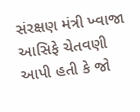સંરક્ષણ મંત્રી ખ્વાજા આસિફે ચેતવણી આપી હતી કે જો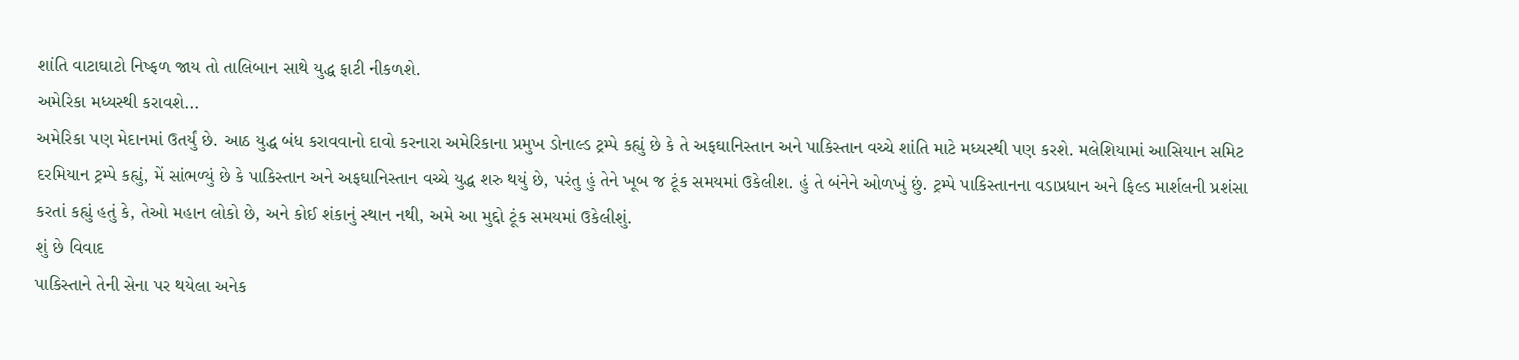શાંતિ વાટાઘાટો નિષ્ફળ જાય તો તાલિબાન સાથે યુદ્ધ ફાટી નીકળશે.
અમેરિકા મધ્યસ્થી કરાવશે...
અમેરિકા પણ મેદાનમાં ઉતર્યું છે. આઠ યુદ્ધ બંધ કરાવવાનો દાવો કરનારા અમેરિકાના પ્રમુખ ડોનાલ્ડ ટ્રમ્પે કહ્યું છે કે તે અફઘાનિસ્તાન અને પાકિસ્તાન વચ્ચે શાંતિ માટે મધ્યસ્થી પણ કરશે. મલેશિયામાં આસિયાન સમિટ દરમિયાન ટ્રમ્પે કહ્યું, મેં સાંભળ્યું છે કે પાકિસ્તાન અને અફઘાનિસ્તાન વચ્ચે યુદ્ધ શરુ થયું છે, પરંતુ હું તેને ખૂબ જ ટૂંક સમયમાં ઉકેલીશ. હું તે બંનેને ઓળખું છું. ટ્રમ્પે પાકિસ્તાનના વડાપ્રધાન અને ફિલ્ડ માર્શલની પ્રશંસા કરતાં કહ્યું હતું કે, તેઓ મહાન લોકો છે, અને કોઈ શંકાનું સ્થાન નથી, અમે આ મુદ્દો ટૂંક સમયમાં ઉકેલીશું.
શું છે વિવાદ
પાકિસ્તાને તેની સેના પર થયેલા અનેક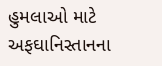હુમલાઓ માટે અફઘાનિસ્તાનના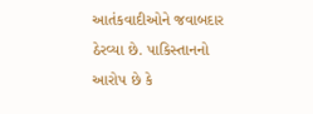આતંકવાદીઓને જવાબદાર ઠેરવ્યા છે. પાકિસ્તાનનો આરોપ છે કે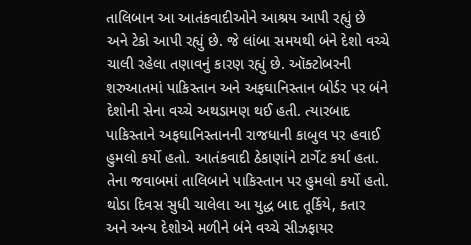તાલિબાન આ આતંકવાદીઓને આશ્રય આપી રહ્યું છે અને ટેકો આપી રહ્યું છે. જે લાંબા સમયથી બંને દેશો વચ્ચે ચાલી રહેલા તણાવનું કારણ રહ્યું છે. ઑક્ટોબરની શરુઆતમાં પાકિસ્તાન અને અફઘાનિસ્તાન બોર્ડર પર બંને દેશોની સેના વચ્ચે અથડામણ થઈ હતી. ત્યારબાદ પાકિસ્તાને અફઘાનિસ્તાનની રાજધાની કાબુલ પર હવાઈ હુમલો કર્યો હતો. આતંકવાદી ઠેકાણાંને ટાર્ગેટ કર્યા હતા. તેના જવાબમાં તાલિબાને પાકિસ્તાન પર હુમલો કર્યો હતો. થોડા દિવસ સુધી ચાલેલા આ યુદ્ધ બાદ તૂર્કિયે, કતાર અને અન્ય દેશોએ મળીને બંને વચ્ચે સીઝફાયર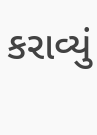કરાવ્યું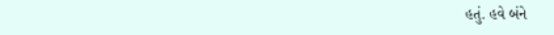હતું. હવે બંને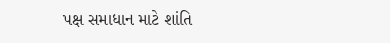પક્ષ સમાધાન માટે શાંતિ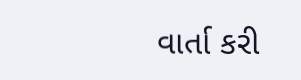વાર્તા કરી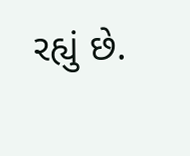રહ્યું છે.